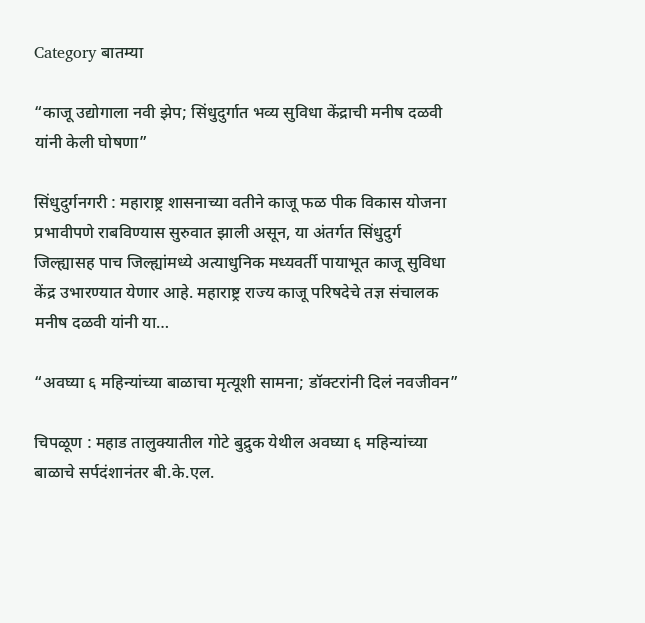Category बातम्या

“काजू उद्योगाला नवी झेप; सिंधुदुर्गात भव्य सुविधा केंद्राची मनीष दळवी यांनी केली घोषणा”

सिंधुदुर्गनगरी : महाराष्ट्र शासनाच्या वतीने काजू फळ पीक विकास योजना प्रभावीपणे राबविण्यास सुरुवात झाली असून, या अंतर्गत सिंधुदुर्ग जिल्ह्यासह पाच जिल्ह्यांमध्ये अत्याधुनिक मध्यवर्ती पायाभूत काजू सुविधा केंद्र उभारण्यात येणार आहे. महाराष्ट्र राज्य काजू परिषदेचे तज्ञ संचालक मनीष दळवी यांनी या…

“अवघ्या ६ महिन्यांच्या बाळाचा मृत्यूशी सामना; डॉक्टरांनी दिलं नवजीवन”

चिपळूण : महाड तालुक्यातील गोटे बुद्रुक येथील अवघ्या ६ महिन्यांच्या बाळाचे सर्पदंशानंतर बी.के.एल.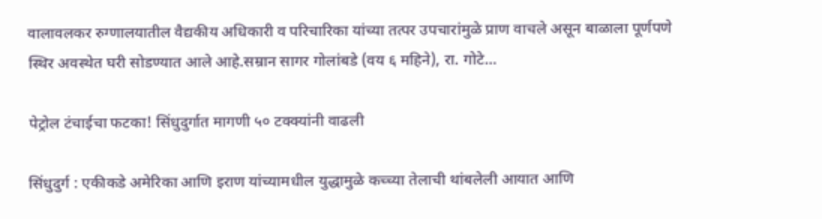वालावलकर रुग्णालयातील वैद्यकीय अधिकारी व परिचारिका यांच्या तत्पर उपचारांमुळे प्राण वाचले असून बाळाला पूर्णपणे स्थिर अवस्थेत घरी सोडण्यात आले आहे.सम्रान सागर गोलांबडे (वय ६ महिने), रा. गोटे…

पेट्रोल टंचाईचा फटका! सिंधुदुर्गात मागणी ५० टक्क्यांनी वाढली

सिंधुदुर्ग : एकीकडे अमेरिका आणि इराण यांच्यामधील युद्धामुळे कच्च्या तेलाची थांबलेली आयात आणि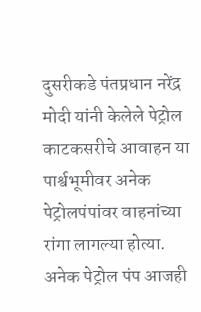दुसरीकडे पंतप्रधान नरेंद्र मोदी यांनी केलेले पेट्रोल काटकसरीचे आवाहन या पार्श्वभूमीवर अनेक पेट्रोलपंपांवर वाहनांच्या रांगा लागल्या होत्या. अनेक पेट्रोल पंप आजही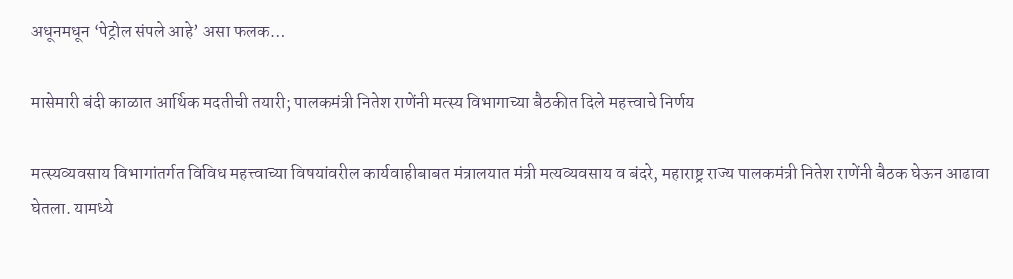अधूनमधून ‘पेट्रोल संपले आहे’ असा फलक…

मासेमारी बंदी काळात आर्थिक मदतीची तयारी; पालकमंत्री नितेश राणेंनी मत्स्य विभागाच्या बैठकीत दिले महत्त्वाचे निर्णय

मत्स्यव्यवसाय विभागांतर्गत विविध महत्त्वाच्या विषयांवरील कार्यवाहीबाबत मंत्रालयात मंत्री मत्यव्यवसाय व बंदरे, महाराष्ट्र राज्य पालकमंत्री नितेश राणेंनी बैठक घेऊन आढावा घेतला. यामध्ये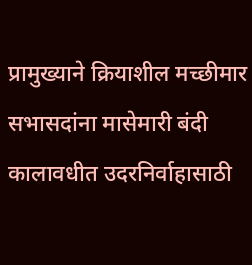प्रामुख्याने क्रियाशील मच्छीमार सभासदांना मासेमारी बंदी कालावधीत उदरनिर्वाहासाठी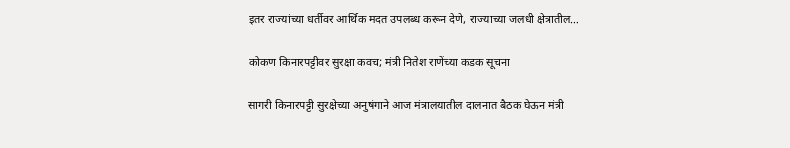इतर राज्यांच्या धर्तीवर आर्थिक मदत उपलब्ध करून देणे, राज्याच्या जलधी क्षेत्रातील…

कोकण किनारपट्टीवर सुरक्षा कवच; मंत्री नितेश राणेंच्या कडक सूचना

सागरी किनारपट्टी सुरक्षेच्या अनुषंगाने आज मंत्रालयातील दालनात बैठक घेऊन मंत्री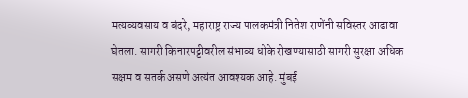मत्यव्यवसाय व बंदरे, महाराष्ट्र राज्य पालकमंत्री नितेश राणेंनी सविस्तर आढावा घेतला. सागरी किनारपट्टीवरील संभाव्य धोके रोखण्यासाठी सागरी सुरक्षा अधिक सक्षम व सतर्क असणे अत्यंत आवश्यक आहे. मुंबई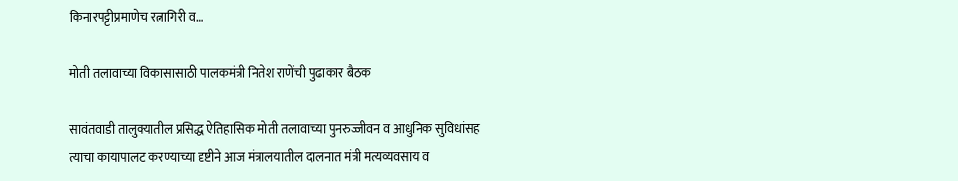किनारपट्टीप्रमाणेच रत्नागिरी व…

मोती तलावाच्या विकासासाठी पालकमंत्री नितेश राणेंची पुढाकार बैठक

सावंतवाडी तालुक्यातील प्रसिद्ध ऐतिहासिक मोती तलावाच्या पुनरुज्जीवन व आधुनिक सुविधांसह त्याचा कायापालट करण्याच्या दृष्टीने आज मंत्रालयातील दालनात मंत्री मत्यव्यवसाय व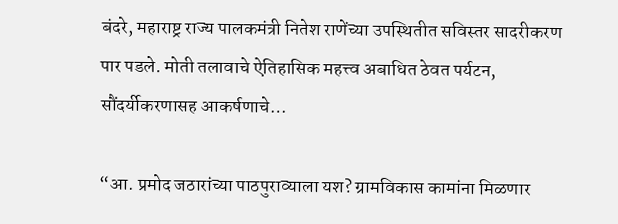बंदरे, महाराष्ट्र राज्य पालकमंत्री नितेश राणेंच्या उपस्थितीत सविस्तर सादरीकरण पार पडले. मोती तलावाचे ऐतिहासिक महत्त्व अबाधित ठेवत पर्यटन, सौंदर्यीकरणासह आकर्षणाचे…

“आ. प्रमोद जठारांच्या पाठपुराव्याला यश? ग्रामविकास कामांना मिळणार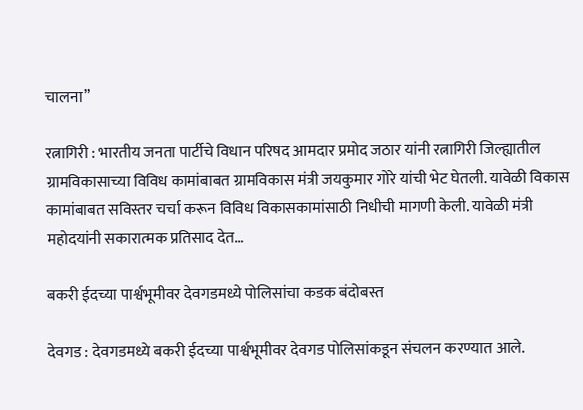चालना”

रत्नागिरी : भारतीय जनता पार्टीचे विधान परिषद आमदार प्रमोद जठार यांनी रत्नागिरी जिल्ह्यातील ग्रामविकासाच्या विविध कामांबाबत ग्रामविकास मंत्री जयकुमार गोरे यांची भेट घेतली. यावेळी विकास कामांबाबत सविस्तर चर्चा करून विविध विकासकामांसाठी निधीची मागणी केली. यावेळी मंत्री महोदयांनी सकारात्मक प्रतिसाद देत…

बकरी ईदच्या पार्श्वभूमीवर देवगडमध्ये पोलिसांचा कडक बंदोबस्त

देवगड : देवगडमध्ये बकरी ईदच्या पार्श्वभूमीवर देवगड पोलिसांकडून संचलन करण्यात आले.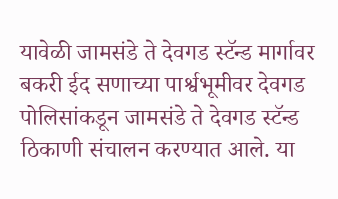यावेळी जामसंडे ते देवगड स्टॅन्ड मार्गावर बकरी ईद सणाच्या पार्श्वभूमीवर देवगड पोलिसांकडून जामसंडे ते देवगड स्टॅन्ड ठिकाणी संचालन करण्यात आले. या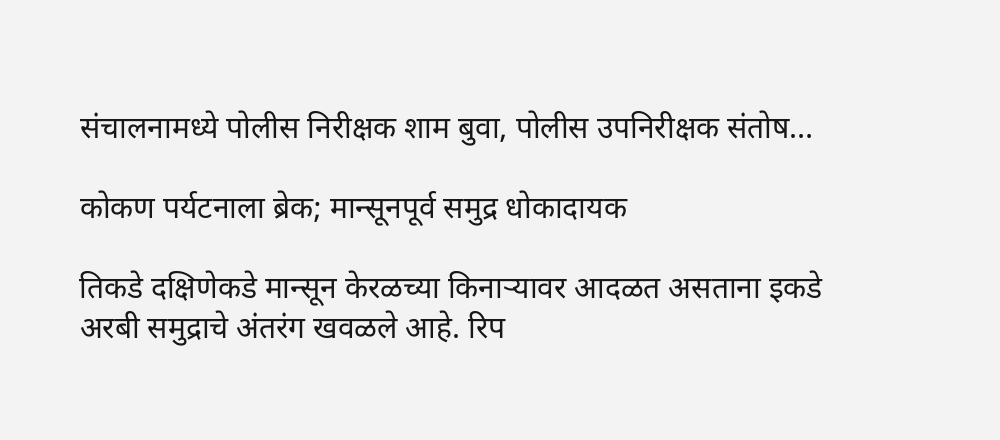संचालनामध्ये पोलीस निरीक्षक शाम बुवा, पोलीस उपनिरीक्षक संतोष…

कोकण पर्यटनाला ब्रेक; मान्सूनपूर्व समुद्र धोकादायक

तिकडे दक्षिणेकडे मान्सून केरळच्या किनाऱ्यावर आदळत असताना इकडे अरबी समुद्राचे अंतरंग खवळले आहे. रिप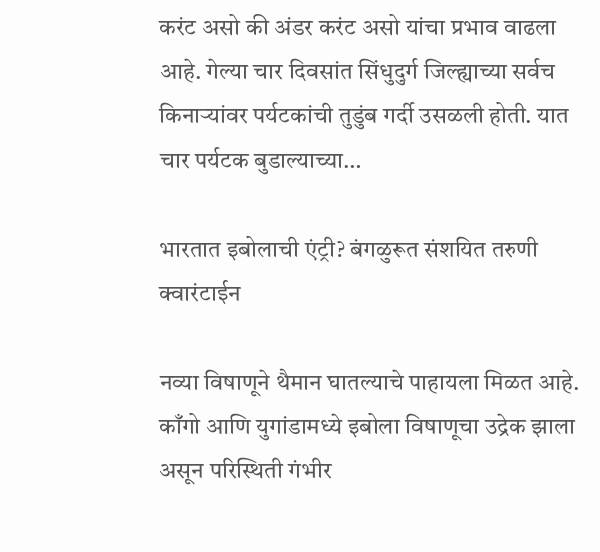करंट असो की अंडर करंट असो यांचा प्रभाव वाढला आहे. गेल्या चार दिवसांत सिंधुदुर्ग जिल्ह्याच्या सर्वच किनाऱ्यांवर पर्यटकांची तुडुंब गर्दी उसळली होती. यात चार पर्यटक बुडाल्याच्या…

भारतात इबोलाची एंट्री? बंगळुरूत संशयित तरुणी क्वारंटाईन

नव्या विषाणूने थैमान घातल्याचे पाहायला मिळत आहे. काँगो आणि युगांडामध्ये इबोला विषाणूचा उद्रेक झाला असून परिस्थिती गंभीर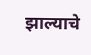झाल्याचे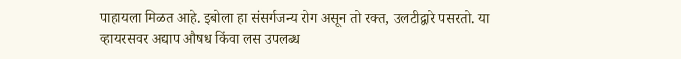पाहायला मिळत आहे. इबोला हा संसर्गजन्य रोग असून तो रक्त, उलटीद्वारे पसरतो. या व्हायरसवर अद्याप औषध किंवा लस उपलब्ध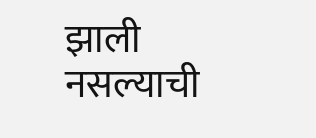झाली नसल्याची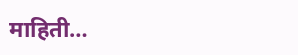माहिती…